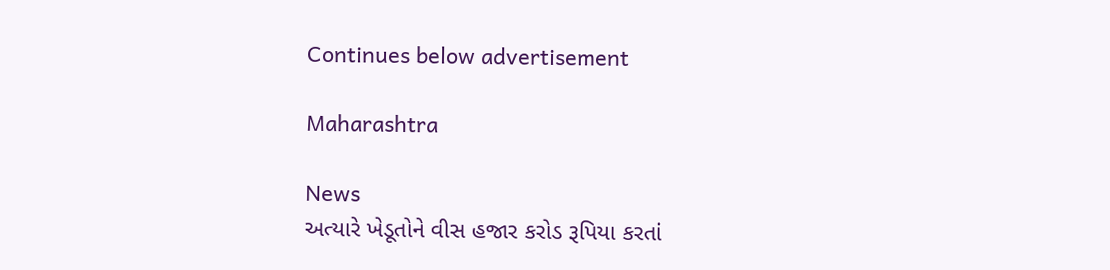Continues below advertisement

Maharashtra

News
અત્યારે ખેડૂતોને વીસ હજાર કરોડ રૂપિયા કરતાં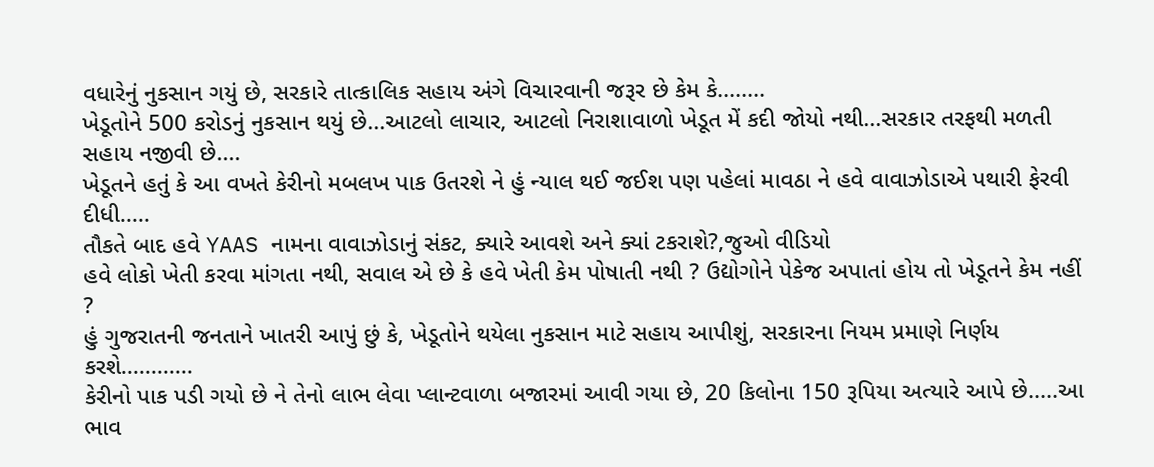વધારેનું નુકસાન ગયું છે, સરકારે તાત્કાલિક સહાય અંગે વિચારવાની જરૂર છે કેમ કે........
ખેડૂતોને 500 કરોડનું નુકસાન થયું છે...આટલો લાચાર, આટલો નિરાશાવાળો ખેડૂત મેં કદી જોયો નથી...સરકાર તરફથી મળતી સહાય નજીવી છે....
ખેડૂતને હતું કે આ વખતે કેરીનો મબલખ પાક ઉતરશે ને હું ન્યાલ થઈ જઈશ પણ પહેલાં માવઠા ને હવે વાવાઝોડાએ પથારી ફેરવી દીધી.....
તૌકતે બાદ હવે YAAS નામના વાવાઝોડાનું સંકટ, ક્યારે આવશે અને ક્યાં ટકરાશે?,જુઓ વીડિયો
હવે લોકો ખેતી કરવા માંગતા નથી, સવાલ એ છે કે હવે ખેતી કેમ પોષાતી નથી ? ઉદ્યોગોને પેકેજ અપાતાં હોય તો ખેડૂતને કેમ નહીં ?
હું ગુજરાતની જનતાને ખાતરી આપું છું કે, ખેડૂતોને થયેલા નુકસાન માટે સહાય આપીશું, સરકારના નિયમ પ્રમાણે નિર્ણય કરશે............
કેરીનો પાક પડી ગયો છે ને તેનો લાભ લેવા પ્લાન્ટવાળા બજારમાં આવી ગયા છે, 20 કિલોના 150 રૂપિયા અત્યારે આપે છે.....આ ભાવ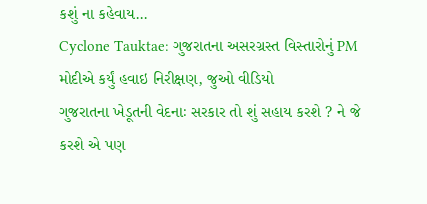કશું ના કહેવાય...
Cyclone Tauktae: ગુજરાતના અસરગ્રસ્ત વિસ્તારોનું PM મોદીએ કર્યું હવાઇ નિરીક્ષણ, જુઓ વીડિયો
ગુજરાતના ખેડૂતની વેદનાઃ સરકાર તો શું સહાય કરશે ? ને જે કરશે એ પણ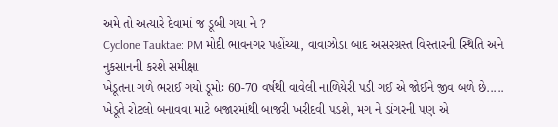અમે તો અત્યારે દેવામાં જ ડૂબી ગયા ને ?
Cyclone Tauktae: PM મોદી ભાવનગર પહોંચ્યા, વાવાઝોડા બાદ અસરગ્રસ્ત વિસ્તારની સ્થિતિ અને નુકસાનની કરશે સમીક્ષા
ખેડૂતના ગળે ભરાઈ ગયો ડૂમોઃ 60-70 વર્ષથી વાવેલી નાળિયેરી પડી ગઈ એ જોઈને જીવ બળે છે.....
ખેડૂતે રોટલો બનાવવા માટે બજારમાંથી બાજરી ખરીદવી પડશે, મગ ને ડાંગરની પણ એ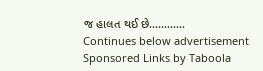જ હાલત થઈ છે............
Continues below advertisement
Sponsored Links by Taboola